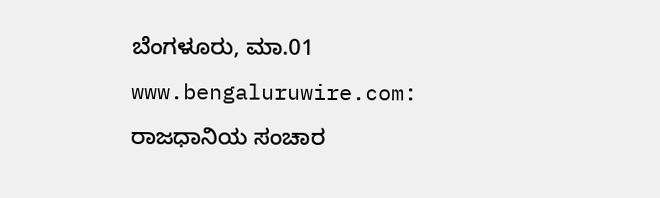ಬೆಂಗಳೂರು, ಮಾ.01 www.bengaluruwire.com: ರಾಜಧಾನಿಯ ಸಂಚಾರ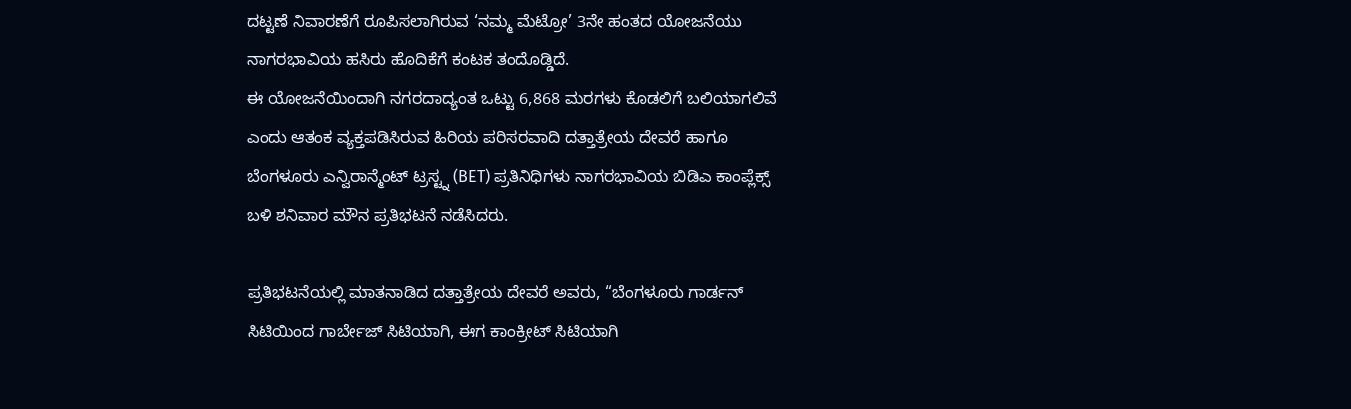ದಟ್ಟಣೆ ನಿವಾರಣೆಗೆ ರೂಪಿಸಲಾಗಿರುವ ‘ನಮ್ಮ ಮೆಟ್ರೋ’ 3ನೇ ಹಂತದ ಯೋಜನೆಯು ನಾಗರಭಾವಿಯ ಹಸಿರು ಹೊದಿಕೆಗೆ ಕಂಟಕ ತಂದೊಡ್ಡಿದೆ.
ಈ ಯೋಜನೆಯಿಂದಾಗಿ ನಗರದಾದ್ಯಂತ ಒಟ್ಟು 6,868 ಮರಗಳು ಕೊಡಲಿಗೆ ಬಲಿಯಾಗಲಿವೆ ಎಂದು ಆತಂಕ ವ್ಯಕ್ತಪಡಿಸಿರುವ ಹಿರಿಯ ಪರಿಸರವಾದಿ ದತ್ತಾತ್ರೇಯ ದೇವರೆ ಹಾಗೂ ಬೆಂಗಳೂರು ಎನ್ವಿರಾನ್ಮೆಂಟ್ ಟ್ರಸ್ಟ್ನ (BET) ಪ್ರತಿನಿಧಿಗಳು ನಾಗರಭಾವಿಯ ಬಿಡಿಎ ಕಾಂಪ್ಲೆಕ್ಸ್ ಬಳಿ ಶನಿವಾರ ಮೌನ ಪ್ರತಿಭಟನೆ ನಡೆಸಿದರು.

ಪ್ರತಿಭಟನೆಯಲ್ಲಿ ಮಾತನಾಡಿದ ದತ್ತಾತ್ರೇಯ ದೇವರೆ ಅವರು, “ಬೆಂಗಳೂರು ಗಾರ್ಡನ್ ಸಿಟಿಯಿಂದ ಗಾರ್ಬೇಜ್ ಸಿಟಿಯಾಗಿ, ಈಗ ಕಾಂಕ್ರೀಟ್ ಸಿಟಿಯಾಗಿ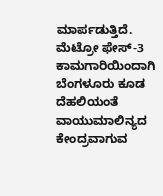ಮಾರ್ಪಡುತ್ತಿದೆ. ಮೆಟ್ರೋ ಫೇಸ್-3 ಕಾಮಗಾರಿಯಿಂದಾಗಿ ಬೆಂಗಳೂರು ಕೂಡ ದೆಹಲಿಯಂತೆ ವಾಯುಮಾಲಿನ್ಯದ ಕೇಂದ್ರವಾಗುವ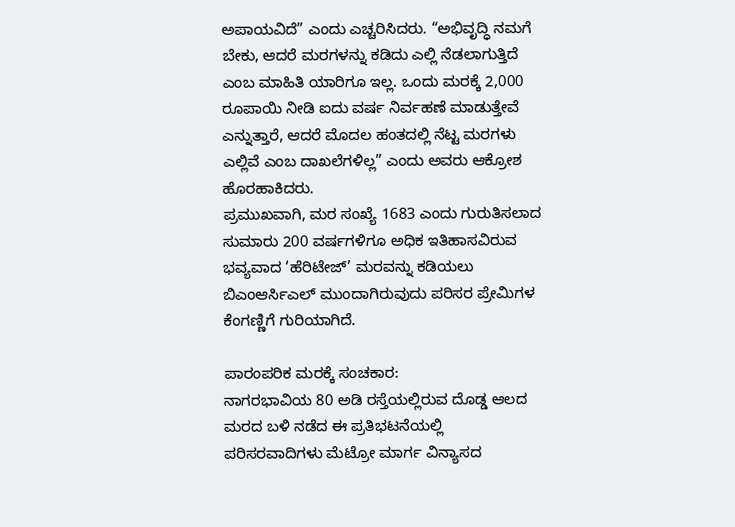ಅಪಾಯವಿದೆ” ಎಂದು ಎಚ್ಚರಿಸಿದರು. “ಅಭಿವೃದ್ಧಿ ನಮಗೆ ಬೇಕು, ಆದರೆ ಮರಗಳನ್ನು ಕಡಿದು ಎಲ್ಲಿ ನೆಡಲಾಗುತ್ತಿದೆ ಎಂಬ ಮಾಹಿತಿ ಯಾರಿಗೂ ಇಲ್ಲ. ಒಂದು ಮರಕ್ಕೆ 2,000 ರೂಪಾಯಿ ನೀಡಿ ಐದು ವರ್ಷ ನಿರ್ವಹಣೆ ಮಾಡುತ್ತೇವೆ ಎನ್ನುತ್ತಾರೆ, ಆದರೆ ಮೊದಲ ಹಂತದಲ್ಲಿ ನೆಟ್ಟ ಮರಗಳು ಎಲ್ಲಿವೆ ಎಂಬ ದಾಖಲೆಗಳಿಲ್ಲ” ಎಂದು ಅವರು ಆಕ್ರೋಶ ಹೊರಹಾಕಿದರು.
ಪ್ರಮುಖವಾಗಿ, ಮರ ಸಂಖ್ಯೆ 1683 ಎಂದು ಗುರುತಿಸಲಾದ ಸುಮಾರು 200 ವರ್ಷಗಳಿಗೂ ಅಧಿಕ ಇತಿಹಾಸವಿರುವ ಭವ್ಯವಾದ ‘ಹೆರಿಟೇಜ್’ ಮರವನ್ನು ಕಡಿಯಲು ಬಿಎಂಆರ್ಸಿಎಲ್ ಮುಂದಾಗಿರುವುದು ಪರಿಸರ ಪ್ರೇಮಿಗಳ ಕೆಂಗಣ್ಣಿಗೆ ಗುರಿಯಾಗಿದೆ.

ಪಾರಂಪರಿಕ ಮರಕ್ಕೆ ಸಂಚಕಾರ:
ನಾಗರಭಾವಿಯ 80 ಅಡಿ ರಸ್ತೆಯಲ್ಲಿರುವ ದೊಡ್ಡ ಆಲದ ಮರದ ಬಳಿ ನಡೆದ ಈ ಪ್ರತಿಭಟನೆಯಲ್ಲಿ ಪರಿಸರವಾದಿಗಳು ಮೆಟ್ರೋ ಮಾರ್ಗ ವಿನ್ಯಾಸದ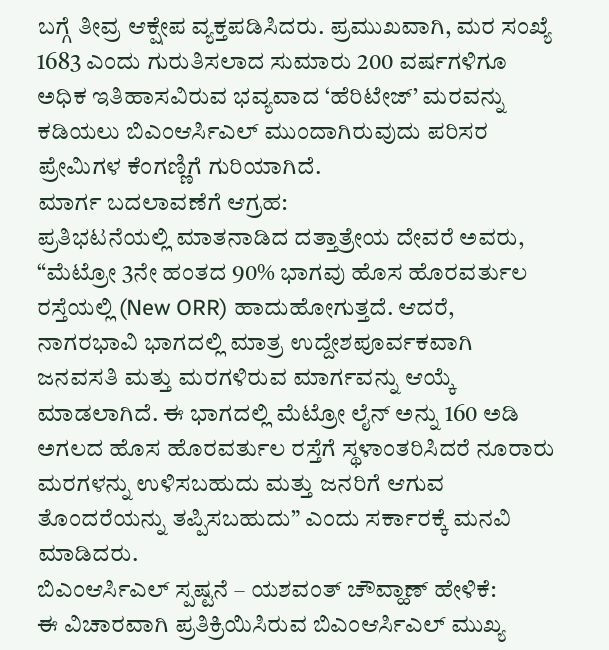ಬಗ್ಗೆ ತೀವ್ರ ಆಕ್ಷೇಪ ವ್ಯಕ್ತಪಡಿಸಿದರು. ಪ್ರಮುಖವಾಗಿ, ಮರ ಸಂಖ್ಯೆ 1683 ಎಂದು ಗುರುತಿಸಲಾದ ಸುಮಾರು 200 ವರ್ಷಗಳಿಗೂ ಅಧಿಕ ಇತಿಹಾಸವಿರುವ ಭವ್ಯವಾದ ‘ಹೆರಿಟೇಜ್’ ಮರವನ್ನು ಕಡಿಯಲು ಬಿಎಂಆರ್ಸಿಎಲ್ ಮುಂದಾಗಿರುವುದು ಪರಿಸರ ಪ್ರೇಮಿಗಳ ಕೆಂಗಣ್ಣಿಗೆ ಗುರಿಯಾಗಿದೆ.
ಮಾರ್ಗ ಬದಲಾವಣೆಗೆ ಆಗ್ರಹ:
ಪ್ರತಿಭಟನೆಯಲ್ಲಿ ಮಾತನಾಡಿದ ದತ್ತಾತ್ರೇಯ ದೇವರೆ ಅವರು, “ಮೆಟ್ರೋ 3ನೇ ಹಂತದ 90% ಭಾಗವು ಹೊಸ ಹೊರವರ್ತುಲ ರಸ್ತೆಯಲ್ಲಿ (New ORR) ಹಾದುಹೋಗುತ್ತದೆ. ಆದರೆ, ನಾಗರಭಾವಿ ಭಾಗದಲ್ಲಿ ಮಾತ್ರ ಉದ್ದೇಶಪೂರ್ವಕವಾಗಿ ಜನವಸತಿ ಮತ್ತು ಮರಗಳಿರುವ ಮಾರ್ಗವನ್ನು ಆಯ್ಕೆ ಮಾಡಲಾಗಿದೆ. ಈ ಭಾಗದಲ್ಲಿ ಮೆಟ್ರೋ ಲೈನ್ ಅನ್ನು 160 ಅಡಿ ಅಗಲದ ಹೊಸ ಹೊರವರ್ತುಲ ರಸ್ತೆಗೆ ಸ್ಥಳಾಂತರಿಸಿದರೆ ನೂರಾರು ಮರಗಳನ್ನು ಉಳಿಸಬಹುದು ಮತ್ತು ಜನರಿಗೆ ಆಗುವ ತೊಂದರೆಯನ್ನು ತಪ್ಪಿಸಬಹುದು” ಎಂದು ಸರ್ಕಾರಕ್ಕೆ ಮನವಿ ಮಾಡಿದರು.
ಬಿಎಂಆರ್ಸಿಎಲ್ ಸ್ಪಷ್ಟನೆ – ಯಶವಂತ್ ಚೌವ್ಹಾಣ್ ಹೇಳಿಕೆ:
ಈ ವಿಚಾರವಾಗಿ ಪ್ರತಿಕ್ರಿಯಿಸಿರುವ ಬಿಎಂಆರ್ಸಿಎಲ್ ಮುಖ್ಯ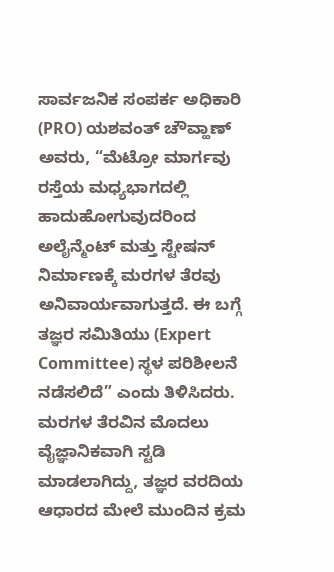ಸಾರ್ವಜನಿಕ ಸಂಪರ್ಕ ಅಧಿಕಾರಿ (PRO) ಯಶವಂತ್ ಚೌವ್ಹಾಣ್ ಅವರು, “ಮೆಟ್ರೋ ಮಾರ್ಗವು ರಸ್ತೆಯ ಮಧ್ಯಭಾಗದಲ್ಲಿ ಹಾದುಹೋಗುವುದರಿಂದ ಅಲೈನ್ಮೆಂಟ್ ಮತ್ತು ಸ್ಟೇಷನ್ ನಿರ್ಮಾಣಕ್ಕೆ ಮರಗಳ ತೆರವು ಅನಿವಾರ್ಯವಾಗುತ್ತದೆ. ಈ ಬಗ್ಗೆ ತಜ್ಞರ ಸಮಿತಿಯು (Expert Committee) ಸ್ಥಳ ಪರಿಶೀಲನೆ ನಡೆಸಲಿದೆ” ಎಂದು ತಿಳಿಸಿದರು. ಮರಗಳ ತೆರವಿನ ಮೊದಲು ವೈಜ್ಞಾನಿಕವಾಗಿ ಸ್ಟಡಿ ಮಾಡಲಾಗಿದ್ದು, ತಜ್ಞರ ವರದಿಯ ಆಧಾರದ ಮೇಲೆ ಮುಂದಿನ ಕ್ರಮ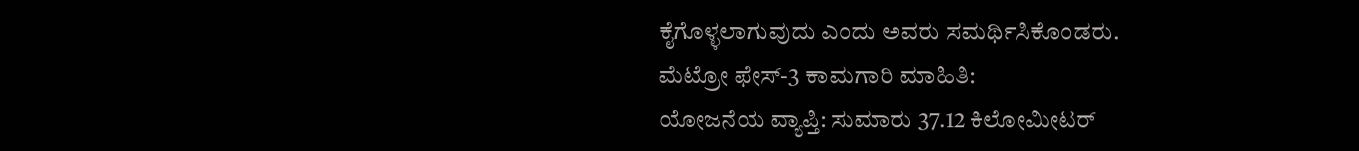ಕೈಗೊಳ್ಳಲಾಗುವುದು ಎಂದು ಅವರು ಸಮರ್ಥಿಸಿಕೊಂಡರು.
ಮೆಟ್ರೋ ಫೇಸ್-3 ಕಾಮಗಾರಿ ಮಾಹಿತಿ:
ಯೋಜನೆಯ ವ್ಯಾಪ್ತಿ: ಸುಮಾರು 37.12 ಕಿಲೋಮೀಟರ್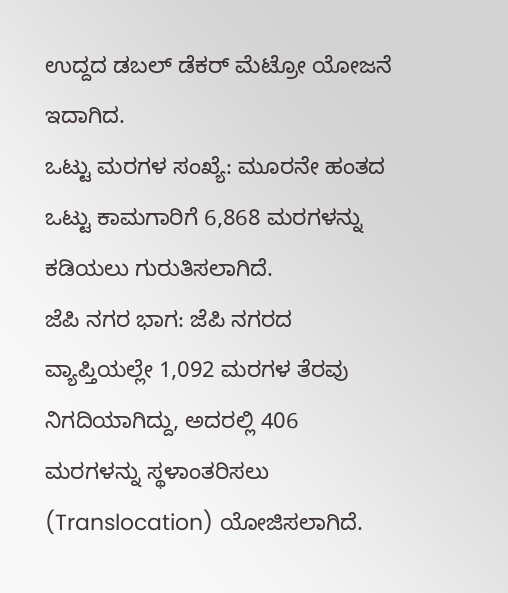ಉದ್ದದ ಡಬಲ್ ಡೆಕರ್ ಮೆಟ್ರೋ ಯೋಜನೆ ಇದಾಗಿದ.
ಒಟ್ಟು ಮರಗಳ ಸಂಖ್ಯೆ: ಮೂರನೇ ಹಂತದ ಒಟ್ಟು ಕಾಮಗಾರಿಗೆ 6,868 ಮರಗಳನ್ನು ಕಡಿಯಲು ಗುರುತಿಸಲಾಗಿದೆ.
ಜೆಪಿ ನಗರ ಭಾಗ: ಜೆಪಿ ನಗರದ ವ್ಯಾಪ್ತಿಯಲ್ಲೇ 1,092 ಮರಗಳ ತೆರವು ನಿಗದಿಯಾಗಿದ್ದು, ಅದರಲ್ಲಿ 406 ಮರಗಳನ್ನು ಸ್ಥಳಾಂತರಿಸಲು (Translocation) ಯೋಜಿಸಲಾಗಿದೆ.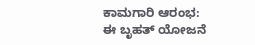ಕಾಮಗಾರಿ ಆರಂಭ: ಈ ಬೃಹತ್ ಯೋಜನೆ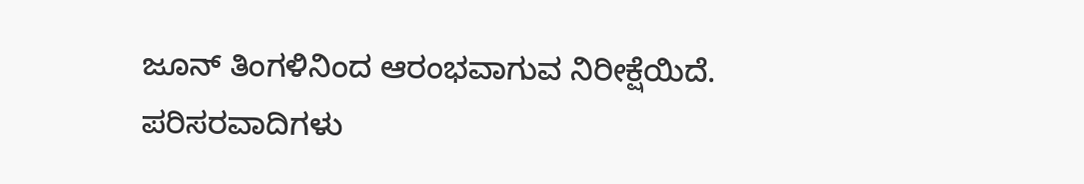ಜೂನ್ ತಿಂಗಳಿನಿಂದ ಆರಂಭವಾಗುವ ನಿರೀಕ್ಷೆಯಿದೆ.
ಪರಿಸರವಾದಿಗಳು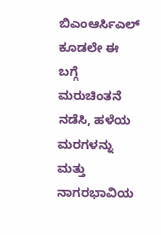ಬಿಎಂಆರ್ಸಿಎಲ್ ಕೂಡಲೇ ಈ ಬಗ್ಗೆ ಮರುಚಿಂತನೆ ನಡೆಸಿ, ಹಳೆಯ ಮರಗಳನ್ನು ಮತ್ತು ನಾಗರಭಾವಿಯ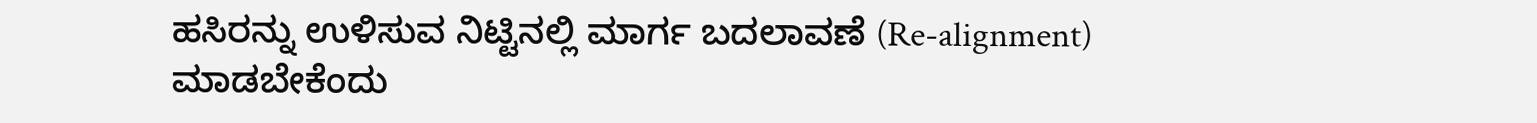ಹಸಿರನ್ನು ಉಳಿಸುವ ನಿಟ್ಟಿನಲ್ಲಿ ಮಾರ್ಗ ಬದಲಾವಣೆ (Re-alignment) ಮಾಡಬೇಕೆಂದು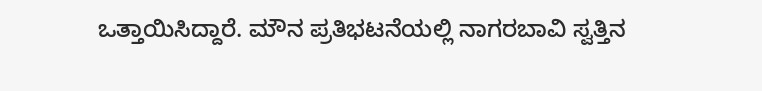ಒತ್ತಾಯಿಸಿದ್ದಾರೆ. ಮೌನ ಪ್ರತಿಭಟನೆಯಲ್ಲಿ ನಾಗರಬಾವಿ ಸ್ವತ್ತಿನ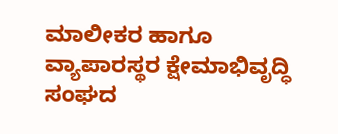ಮಾಲೀಕರ ಹಾಗೂ ವ್ಯಾಪಾರಸ್ಥರ ಕ್ಷೇಮಾಭಿವೃದ್ಧಿ ಸಂಘದ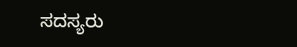ಸದಸ್ಯರು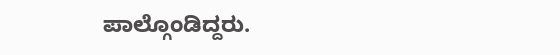ಪಾಲ್ಗೊಂಡಿದ್ದರು.